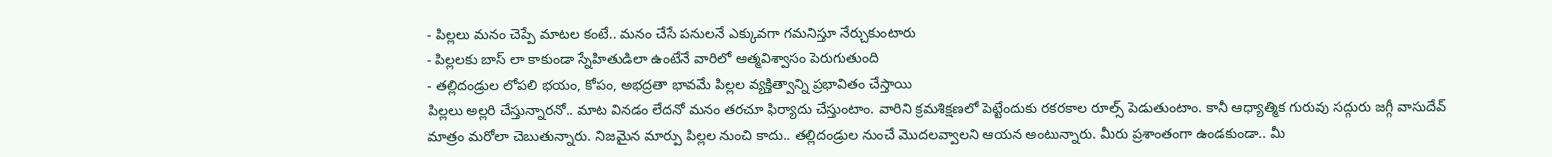- పిల్లలు మనం చెప్పే మాటల కంటే.. మనం చేసే పనులనే ఎక్కువగా గమనిస్తూ నేర్చుకుంటారు
- పిల్లలకు బాస్ లా కాకుండా స్నేహితుడిలా ఉంటేనే వారిలో ఆత్మవిశ్వాసం పెరుగుతుంది
- తల్లిదండ్రుల లోపలి భయం, కోపం, అభద్రతా భావమే పిల్లల వ్యక్తిత్వాన్ని ప్రభావితం చేస్తాయి
పిల్లలు అల్లరి చేస్తున్నారనో.. మాట వినడం లేదనో మనం తరచూ ఫిర్యాదు చేస్తుంటాం. వారిని క్రమశిక్షణలో పెట్టేందుకు రకరకాల రూల్స్ పెడుతుంటాం. కానీ ఆధ్యాత్మిక గురువు సద్గురు జగ్గీ వాసుదేవ్ మాత్రం మరోలా చెబుతున్నారు. నిజమైన మార్పు పిల్లల నుంచి కాదు.. తల్లిదండ్రుల నుంచే మొదలవ్వాలని ఆయన అంటున్నారు. మీరు ప్రశాంతంగా ఉండకుండా.. మీ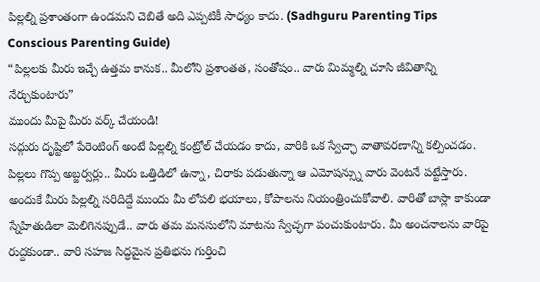పిల్లల్ని ప్రశాంతంగా ఉండమని చెబితే అది ఎప్పటికీ సాధ్యం కాదు. (Sadhguru Parenting Tips Conscious Parenting Guide)
“పిల్లలకు మీరు ఇచ్చే ఉత్తమ కానుక.. మీలోని ప్రశాంతత, సంతోషం.. వారు మిమ్మల్ని చూసి జీవితాన్ని నేర్చుకుంటారు”
ముందు మీపై మీరు వర్క్ చేయండి!
సద్గురు దృష్టిలో పేరెంటింగ్ అంటే పిల్లల్ని కంట్రోల్ చేయడం కాదు, వారికి ఒక స్వేచ్ఛా వాతావరణాన్ని కల్పించడం. పిల్లలు గొప్ప అబ్జర్వర్లు.. మీరు ఒత్తిడిలో ఉన్నా, చిరాకు పడుతున్నా ఆ ఎమోషన్స్ను వారు వెంటనే పట్టేస్తారు. అందుకే మీరు పిల్లల్ని సరిదిద్దే ముందు మీ లోపలి భయాలు, కోపాలను నియంత్రించుకోవాలి. వారితో బాస్లా కాకుండా స్నేహితుడిలా మెలిగినప్పుడే.. వారు తమ మనసులోని మాటను స్వేచ్ఛగా పంచుకుంటారు. మీ అంచనాలను వారిపై రుద్దకుండా.. వారి సహజ సిద్ధమైన ప్రతిభను గుర్తించి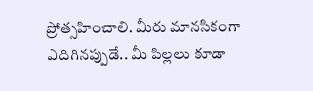ప్రోత్సహించాలి. మీరు మానసికంగా ఎదిగినప్పుడే.. మీ పిల్లలు కూడా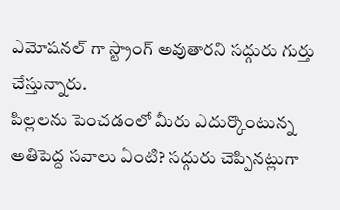ఎమోషనల్ గా స్ట్రాంగ్ అవుతారని సద్గురు గుర్తు చేస్తున్నారు.
పిల్లలను పెంచడంలో మీరు ఎదుర్కొంటున్న అతిపెద్ద సవాలు ఏంటి? సద్గురు చెప్పినట్లుగా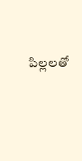పిల్లలతో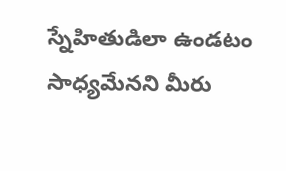స్నేహితుడిలా ఉండటం సాధ్యమేనని మీరు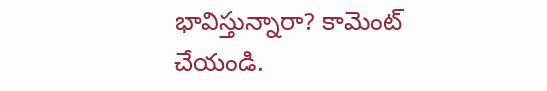భావిస్తున్నారా? కామెంట్ చేయండి.